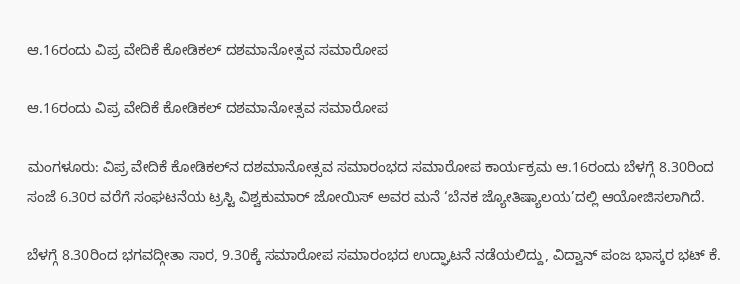ಆ.16ರಂದು ವಿಪ್ರ ವೇದಿಕೆ ಕೋಡಿಕಲ್ ದಶಮಾನೋತ್ಸವ ಸಮಾರೋಪ

ಆ.16ರಂದು ವಿಪ್ರ ವೇದಿಕೆ ಕೋಡಿಕಲ್ ದಶಮಾನೋತ್ಸವ ಸಮಾರೋಪ

ಮಂಗಳೂರು: ವಿಪ್ರ ವೇದಿಕೆ ಕೋಡಿಕಲ್‌ನ ದಶಮಾನೋತ್ಸವ ಸಮಾರಂಭದ ಸಮಾರೋಪ ಕಾರ್ಯಕ್ರಮ ಆ.16ರಂದು ಬೆಳಗ್ಗೆ 8.30ರಿಂದ ಸಂಜೆ 6.30ರ ವರೆಗೆ ಸಂಘಟನೆಯ ಟ್ರಸ್ಟಿ ವಿಶ್ವಕುಮಾರ್ ಜೋಯಿಸ್ ಅವರ ಮನೆ ‘ಬೆನಕ ಜ್ಯೋತಿಷ್ಯಾಲಯ’ದಲ್ಲಿ ಆಯೋಜಿಸಲಾಗಿದೆ.

ಬೆಳಗ್ಗೆ 8.30ರಿಂದ ಭಗವದ್ಗೀತಾ ಸಾರ, 9.30ಕ್ಕೆ ಸಮಾರೋಪ ಸಮಾರಂಭದ ಉದ್ಘಾಟನೆ ನಡೆಯಲಿದ್ದು, ವಿದ್ವಾನ್ ಪಂಜ ಭಾಸ್ಕರ ಭಟ್ ಕೆ.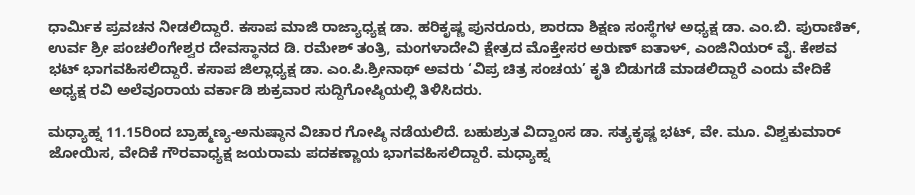ಧಾರ್ಮಿಕ ಪ್ರವಚನ ನೀಡಲಿದ್ದಾರೆ. ಕಸಾಪ ಮಾಜಿ ರಾಜ್ಯಾಧ್ಯಕ್ಷ ಡಾ. ಹರಿಕೃಷ್ಣ ಪುನರೂರು, ಶಾರದಾ ಶಿಕ್ಷಣ ಸಂಸ್ಥೆಗಳ ಅಧ್ಯಕ್ಷ ಡಾ. ಎಂ.ಬಿ. ಪುರಾಣಿಕ್, ಉರ್ವ ಶ್ರೀ ಪಂಚಲಿಂಗೇಶ್ವರ ದೇವಸ್ಥಾನದ ಡಿ. ರಮೇಶ್ ತಂತ್ರಿ, ಮಂಗಳಾದೇವಿ ಕ್ಷೇತ್ರದ ಮೊಕ್ತೇಸರ ಅರುಣ್ ಐತಾಳ್, ಎಂಜಿನಿಯರ್ ವೈ. ಕೇಶವ ಭಟ್ ಭಾಗವಹಿಸಲಿದ್ದಾರೆ. ಕಸಾಪ ಜಿಲ್ಲಾಧ್ಯಕ್ಷ ಡಾ. ಎಂ.ಪಿ.ಶ್ರೀನಾಥ್ ಅವರು ‘ವಿಪ್ರ ಚಿತ್ರ ಸಂಚಯ’ ಕೃತಿ ಬಿಡುಗಡೆ ಮಾಡಲಿದ್ದಾರೆ ಎಂದು ವೇದಿಕೆ ಅಧ್ಯಕ್ಷ ರವಿ ಅಲೆವೂರಾಯ ವರ್ಕಾಡಿ ಶುಕ್ರವಾರ ಸುದ್ದಿಗೋಷ್ಠಿಯಲ್ಲಿ ತಿಳಿಸಿದರು.

ಮಧ್ಯಾಹ್ನ 11.15ರಿಂದ ಬ್ರಾಹ್ಮಣ್ಯ-ಅನುಷ್ಠಾನ ವಿಚಾರ ಗೋಷ್ಠಿ ನಡೆಯಲಿದೆ. ಬಹುಶ್ರುತ ವಿದ್ವಾಂಸ ಡಾ. ಸತ್ಯಕೃಷ್ಣ ಭಟ್, ವೇ. ಮೂ. ವಿಶ್ವಕುಮಾರ್ ಜೋಯಿಸ, ವೇದಿಕೆ ಗೌರವಾಧ್ಯಕ್ಷ ಜಯರಾಮ ಪದಕಣ್ಣಾಯ ಭಾಗವಹಿಸಲಿದ್ದಾರೆ. ಮಧ್ಯಾಹ್ನ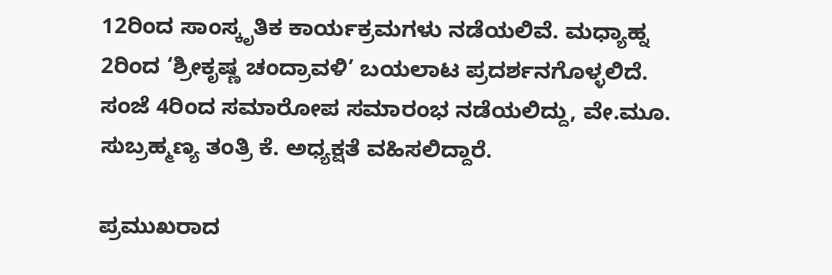12ರಿಂದ ಸಾಂಸ್ಕೃತಿಕ ಕಾರ್ಯಕ್ರಮಗಳು ನಡೆಯಲಿವೆ. ಮಧ್ಯಾಹ್ನ 2ರಿಂದ ‘ಶ್ರೀಕೃಷ್ಣ ಚಂದ್ರಾವಳಿ’ ಬಯಲಾಟ ಪ್ರದರ್ಶನಗೊಳ್ಳಲಿದೆ. ಸಂಜೆ 4ರಿಂದ ಸಮಾರೋಪ ಸಮಾರಂಭ ನಡೆಯಲಿದ್ದು, ವೇ.ಮೂ. ಸುಬ್ರಹ್ಮಣ್ಯ ತಂತ್ರಿ ಕೆ. ಅಧ್ಯಕ್ಷತೆ ವಹಿಸಲಿದ್ದಾರೆ.

ಪ್ರಮುಖರಾದ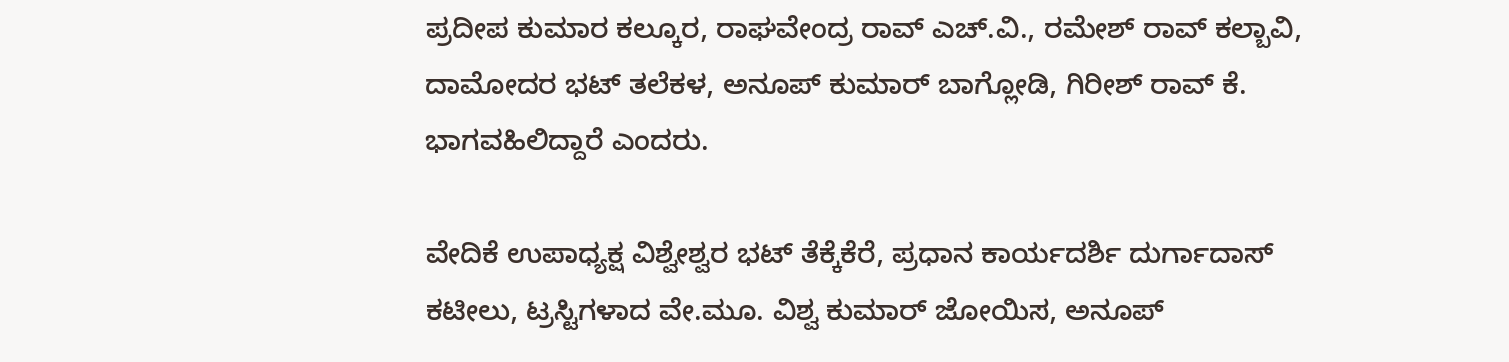ಪ್ರದೀಪ ಕುಮಾರ ಕಲ್ಕೂರ, ರಾಘವೇಂದ್ರ ರಾವ್ ಎಚ್.ವಿ., ರಮೇಶ್ ರಾವ್ ಕಲ್ಬಾವಿ, ದಾಮೋದರ ಭಟ್ ತಲೆಕಳ, ಅನೂಪ್ ಕುಮಾರ್ ಬಾಗ್ಲೋಡಿ, ಗಿರೀಶ್ ರಾವ್ ಕೆ. ಭಾಗವಹಿಲಿದ್ದಾರೆ ಎಂದರು.

ವೇದಿಕೆ ಉಪಾಧ್ಯಕ್ಷ ವಿಶ್ವೇಶ್ವರ ಭಟ್ ತೆಕ್ಕೆಕೆರೆ, ಪ್ರಧಾನ ಕಾರ್ಯದರ್ಶಿ ದುರ್ಗಾದಾಸ್ ಕಟೀಲು, ಟ್ರಸ್ಟಿಗಳಾದ ವೇ.ಮೂ. ವಿಶ್ವ ಕುಮಾರ್ ಜೋಯಿಸ, ಅನೂಪ್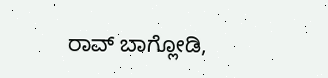ರಾವ್ ಬಾಗ್ಲೋಡಿ,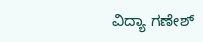ವಿದ್ಯಾ ಗಣೇಶ್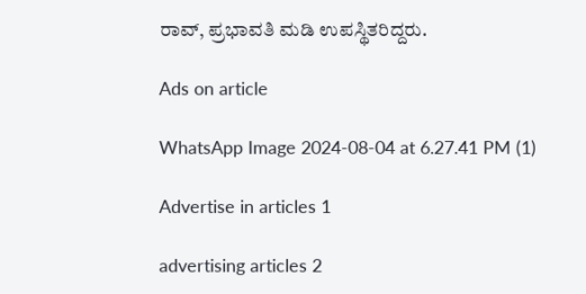ರಾವ್, ಪ್ರಭಾವತಿ ಮಡಿ ಉಪಸ್ಥಿತರಿದ್ದರು.

Ads on article

WhatsApp Image 2024-08-04 at 6.27.41 PM (1)

Advertise in articles 1

advertising articles 2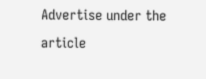Advertise under the article